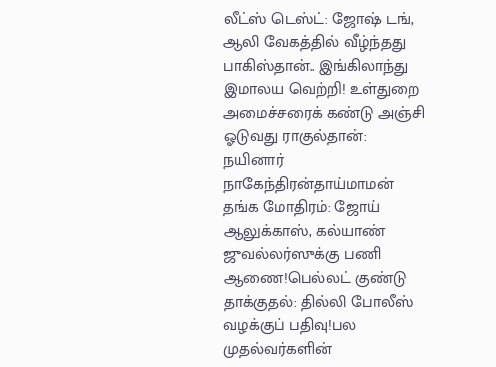லீட்ஸ் டெஸ்ட்: ஜோஷ் டங், ஆலி வேகத்தில் வீழ்ந்தது பாகிஸ்தான்.. இங்கிலாந்து இமாலய வெற்றி! உள்துறை அமைச்சரைக் கண்டு அஞ்சி ஓடுவது ராகுல்தான்: நயினார் நாகேந்திரன்தாய்மாமன் தங்க மோதிரம்: ஜோய் ஆலுக்காஸ், கல்யாண் ஜுவல்லர்ஸுக்கு பணி ஆணை!பெல்லட் குண்டு தாக்குதல்: தில்லி போலீஸ் வழக்குப் பதிவு!பல முதல்வர்களின்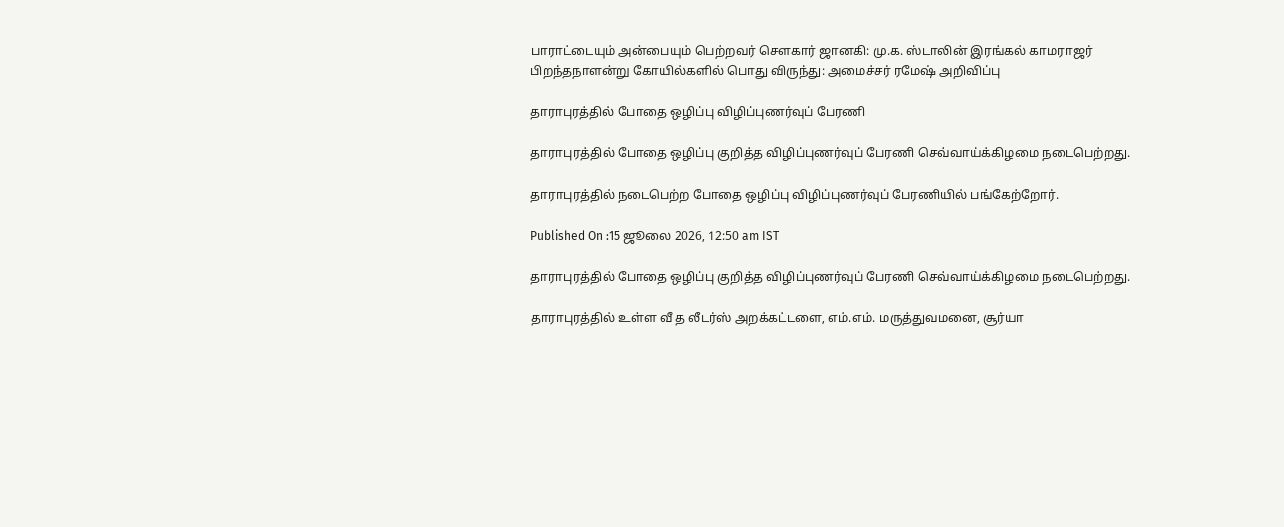பாராட்டையும் அன்பையும் பெற்றவர் சௌகார் ஜானகி: மு.க. ஸ்டாலின் இரங்கல் காமராஜர் பிறந்தநாளன்று கோயில்களில் பொது விருந்து: அமைச்சர் ரமேஷ் அறிவிப்பு

தாராபுரத்தில் போதை ஒழிப்பு விழிப்புணர்வுப் பேரணி

தாராபுரத்தில் போதை ஒழிப்பு குறித்த விழிப்புணர்வுப் பேரணி செவ்வாய்க்கிழமை நடைபெற்றது.

தாராபுரத்தில் நடைபெற்ற போதை ஒழிப்பு விழிப்புணர்வுப் பேரணியில் பங்கேற்றோர்.

Published On :15 ஜூலை 2026, 12:50 am IST

தாராபுரத்தில் போதை ஒழிப்பு குறித்த விழிப்புணர்வுப் பேரணி செவ்வாய்க்கிழமை நடைபெற்றது.

தாராபுரத்தில் உள்ள வீ த லீடர்ஸ் அறக்கட்டளை, எம்.எம். மருத்துவமனை, சூர்யா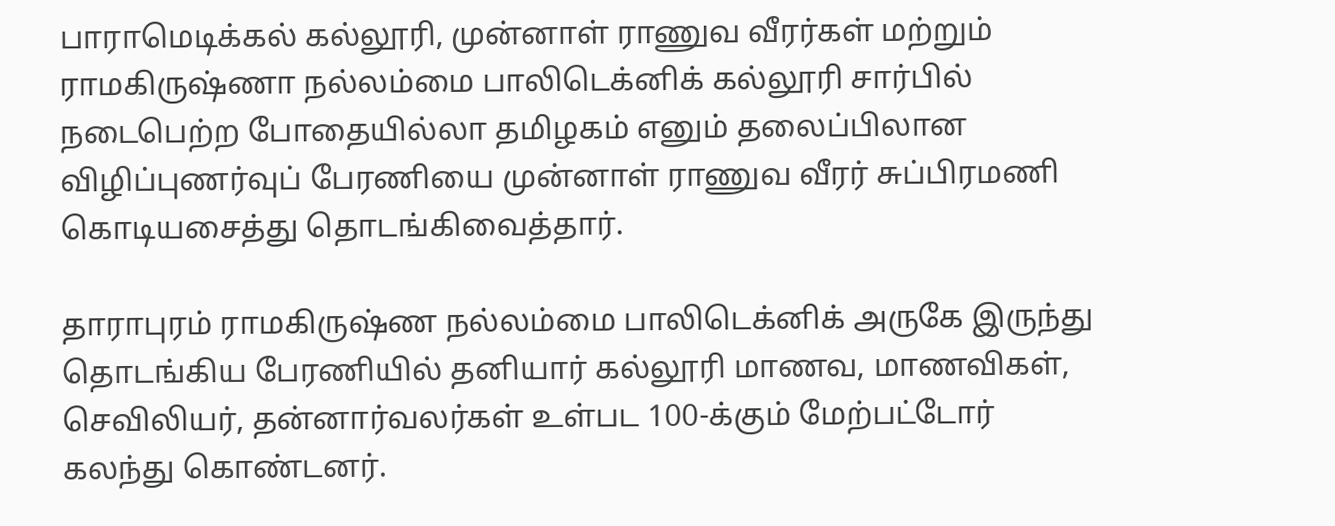பாராமெடிக்கல் கல்லூரி, முன்னாள் ராணுவ வீரர்கள் மற்றும் ராமகிருஷ்ணா நல்லம்மை பாலிடெக்னிக் கல்லூரி சார்பில் நடைபெற்ற போதையில்லா தமிழகம் எனும் தலைப்பிலான விழிப்புணர்வுப் பேரணியை முன்னாள் ராணுவ வீரர் சுப்பிரமணி கொடியசைத்து தொடங்கிவைத்தார்.

தாராபுரம் ராமகிருஷ்ண நல்லம்மை பாலிடெக்னிக் அருகே இருந்து தொடங்கிய பேரணியில் தனியார் கல்லூரி மாணவ, மாணவிகள், செவிலியர், தன்னார்வலர்கள் உள்பட 100-க்கும் மேற்பட்டோர் கலந்து கொண்டனர்.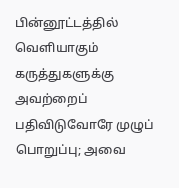பின்னூட்டத்தில் வெளியாகும் கருத்துகளுக்கு அவற்றைப் பதிவிடுவோரே முழுப் பொறுப்பு; அவை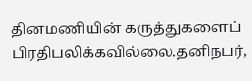தினமணியின் கருத்துகளைப் பிரதிபலிக்கவில்லை.தனிநபர்,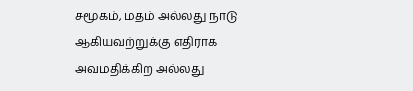சமூகம், மதம் அல்லது நாடு ஆகியவற்றுக்கு எதிராக அவமதிக்கிற அல்லது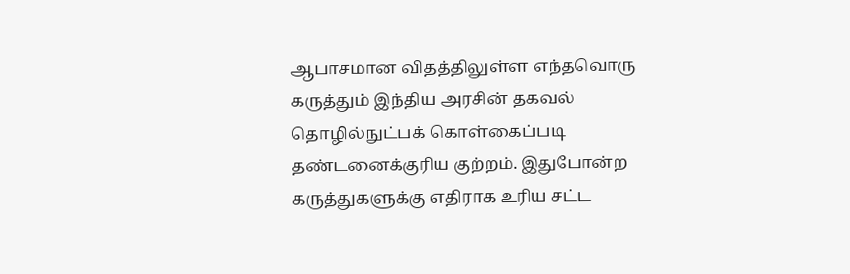ஆபாசமான விதத்திலுள்ள எந்தவொரு கருத்தும் இந்திய அரசின் தகவல் தொழில்நுட்பக் கொள்கைப்படி தண்டனைக்குரிய குற்றம். இதுபோன்ற கருத்துகளுக்கு எதிராக உரிய சட்ட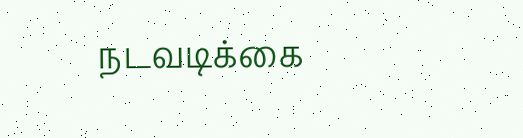நடவடிக்கை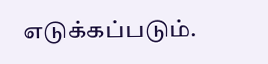எடுக்கப்படும்.